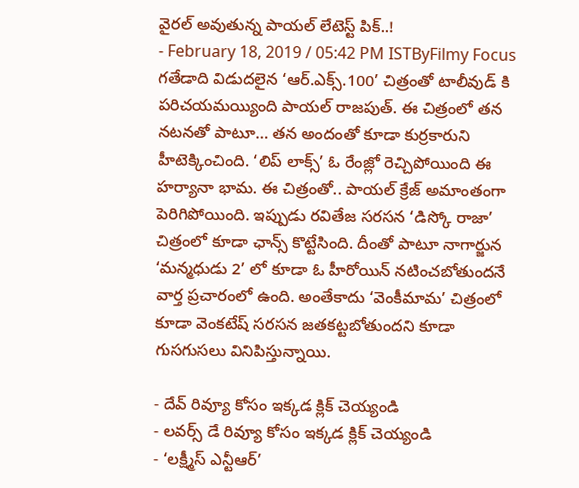వైరల్ అవుతున్న పాయల్ లేటెస్ట్ పిక్..!
- February 18, 2019 / 05:42 PM ISTByFilmy Focus
గతేడాది విడుదలైన ‘ఆర్.ఎక్స్.100’ చిత్రంతో టాలీవుడ్ కి పరిచయమయ్యింది పాయల్ రాజపుత్. ఈ చిత్రంలో తన నటనతో పాటూ… తన అందంతో కూడా కుర్రకారుని హీటెక్కించింది. ‘లిప్ లాక్స్’ ఓ రేంజ్లో రెచ్చిపోయింది ఈ హర్యానా భామ. ఈ చిత్రంతో.. పాయల్ క్రేజ్ అమాంతంగా పెరిగిపోయింది. ఇప్పుడు రవితేజ సరసన ‘డిస్కో రాజా’ చిత్రంలో కూడా ఛాన్స్ కొట్టేసింది. దీంతో పాటూ నాగార్జున ‘మన్మధుడు 2’ లో కూడా ఓ హీరోయిన్ నటించబోతుందనే వార్త ప్రచారంలో ఉంది. అంతేకాదు ‘వెంకీమామ’ చిత్రంలో కూడా వెంకటేష్ సరసన జతకట్టబోతుందని కూడా గుసగుసలు వినిపిస్తున్నాయి.

- దేవ్ రివ్యూ కోసం ఇక్కడ క్లిక్ చెయ్యండి
- లవర్స్ డే రివ్యూ కోసం ఇక్కడ క్లిక్ చెయ్యండి
- ‘లక్ష్మీస్ ఎన్టీఆర్’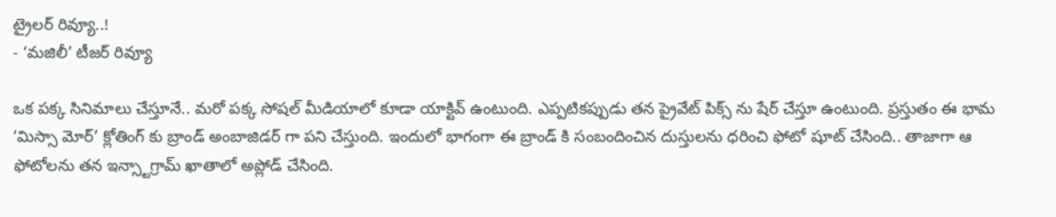ట్రైలర్ రివ్యూ..!
- ‘మజిలీ’ టీజర్ రివ్యూ

ఒక పక్క సినిమాలు చేస్తూనే.. మరో పక్క సోషల్ మీడియాలో కూడా యాక్టివ్ ఉంటుంది. ఎప్పటికప్పుడు తన ప్రైవేట్ పిక్స్ ను షేర్ చేస్తూ ఉంటుంది. ప్రస్తుతం ఈ భామ ‘మిస్సా మోర్’ క్లోతింగ్ కు బ్రాండ్ అంబాజిడర్ గా పని చేస్తుంది. ఇందులో భాగంగా ఈ బ్రాండ్ కి సంబందించిన దుస్తులను ధరించి ఫోటో షూట్ చేసింది.. తాజాగా ఆ ఫోటోలను తన ఇన్స్టాగ్రామ్ ఖాతాలో అప్లోడ్ చేసింది.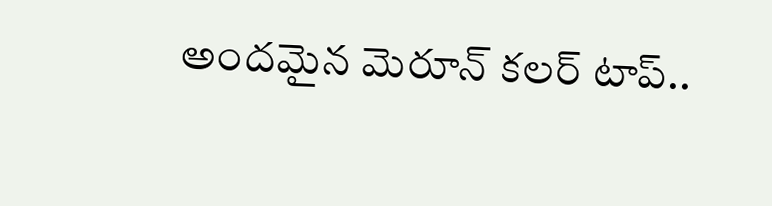అందమైన మెరూన్ కలర్ టాప్..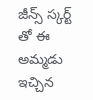జీన్స్ స్కర్ట్ తో ఈ అమ్మడు ఇచ్చిన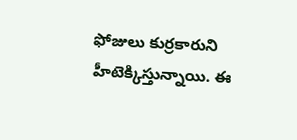ఫోజులు కుర్రకారుని హీటెక్కిస్తున్నాయి. ఈ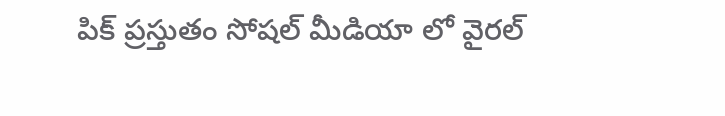పిక్ ప్రస్తుతం సోషల్ మీడియా లో వైరల్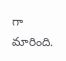గా మారింది.